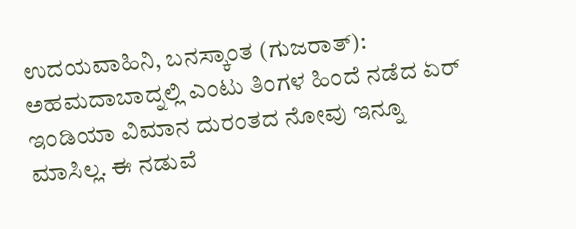ಉದಯವಾಹಿನಿ, ಬನಸ್ಕಾಂತ (ಗುಜರಾತ್): ಅಹಮದಾಬಾದ್ನಲ್ಲಿ ಎಂಟು ತಿಂಗಳ ಹಿಂದೆ ನಡೆದ ಏರ್ ಇಂಡಿಯಾ ವಿಮಾನ ದುರಂತದ ನೋವು ಇನ್ನೂ ಮಾಸಿಲ್ಲ. ಈ ನಡುವೆ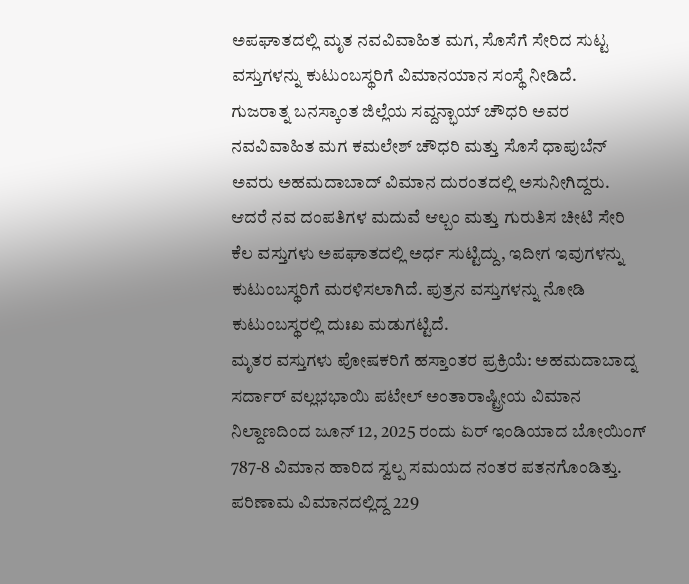ಅಪಘಾತದಲ್ಲಿ ಮೃತ ನವವಿವಾಹಿತ ಮಗ, ಸೊಸೆಗೆ ಸೇರಿದ ಸುಟ್ಟ ವಸ್ತುಗಳನ್ನು ಕುಟುಂಬಸ್ಥರಿಗೆ ವಿಮಾನಯಾನ ಸಂಸ್ಥೆ ನೀಡಿದೆ.
ಗುಜರಾತ್ನ ಬನಸ್ಕಾಂತ ಜಿಲ್ಲೆಯ ಸವ್ದನ್ಭಾಯ್ ಚೌಧರಿ ಅವರ ನವವಿವಾಹಿತ ಮಗ ಕಮಲೇಶ್ ಚೌಧರಿ ಮತ್ತು ಸೊಸೆ ಧಾಪುಬೆನ್ ಅವರು ಅಹಮದಾಬಾದ್ ವಿಮಾನ ದುರಂತದಲ್ಲಿ ಅಸುನೀಗಿದ್ದರು. ಆದರೆ ನವ ದಂಪತಿಗಳ ಮದುವೆ ಆಲ್ಬಂ ಮತ್ತು ಗುರುತಿಸ ಚೀಟಿ ಸೇರಿ ಕೆಲ ವಸ್ತುಗಳು ಅಪಘಾತದಲ್ಲಿ ಅರ್ಧ ಸುಟ್ಟಿದ್ದು, ಇದೀಗ ಇವುಗಳನ್ನು ಕುಟುಂಬಸ್ಥರಿಗೆ ಮರಳಿಸಲಾಗಿದೆ. ಪುತ್ರನ ವಸ್ತುಗಳನ್ನು ನೋಡಿ ಕುಟುಂಬಸ್ಥರಲ್ಲಿ ದುಃಖ ಮಡುಗಟ್ಟಿದೆ.
ಮೃತರ ವಸ್ತುಗಳು ಪೋಷಕರಿಗೆ ಹಸ್ತಾಂತರ ಪ್ರಕ್ರಿಯೆ: ಅಹಮದಾಬಾದ್ನ ಸರ್ದಾರ್ ವಲ್ಲಭಭಾಯಿ ಪಟೇಲ್ ಅಂತಾರಾಷ್ಟ್ರೀಯ ವಿಮಾನ ನಿಲ್ದಾಣದಿಂದ ಜೂನ್ 12, 2025 ರಂದು ಏರ್ ಇಂಡಿಯಾದ ಬೋಯಿಂಗ್ 787-8 ವಿಮಾನ ಹಾರಿದ ಸ್ವಲ್ಪ ಸಮಯದ ನಂತರ ಪತನಗೊಂಡಿತ್ತು. ಪರಿಣಾಮ ವಿಮಾನದಲ್ಲಿದ್ದ 229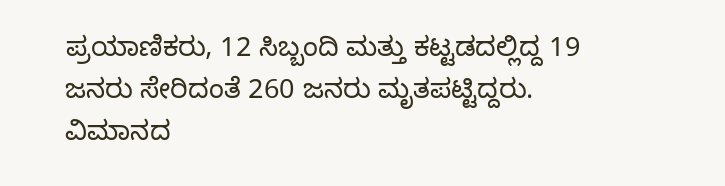ಪ್ರಯಾಣಿಕರು, 12 ಸಿಬ್ಬಂದಿ ಮತ್ತು ಕಟ್ಟಡದಲ್ಲಿದ್ದ 19 ಜನರು ಸೇರಿದಂತೆ 260 ಜನರು ಮೃತಪಟ್ಟಿದ್ದರು. ವಿಮಾನದ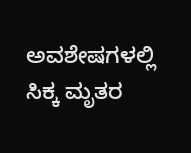ಅವಶೇಷಗಳಲ್ಲಿ ಸಿಕ್ಕ ಮೃತರ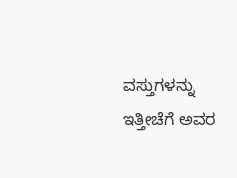ವಸ್ತುಗಳನ್ನು ಇತ್ತೀಚೆಗೆ ಅವರ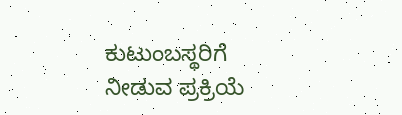ಕುಟುಂಬಸ್ಥರಿಗೆ ನೀಡುವ ಪ್ರಕ್ರಿಯೆ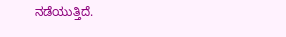ನಡೆಯುತ್ತಿದೆ.